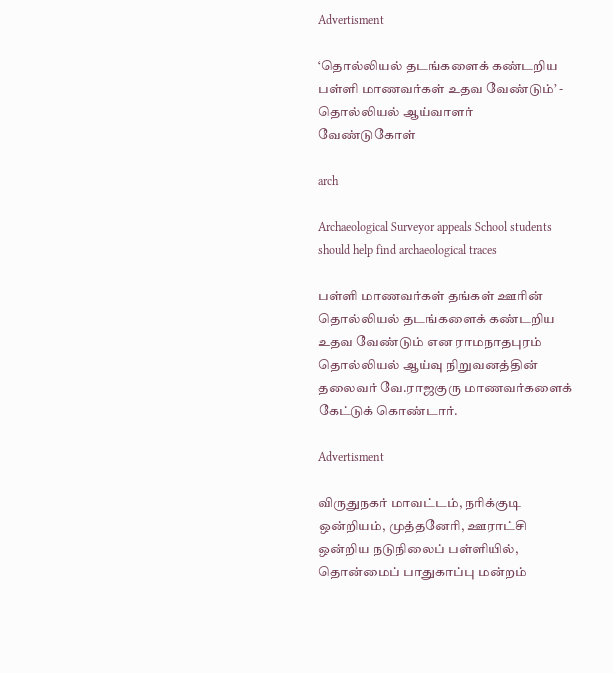Advertisment

‘தொல்லியல் தடங்களைக் கண்டறிய பள்ளி மாணவர்கள் உதவ வேண்டும்’ - தொல்லியல் ஆய்வாளர் வேண்டுகோள்

arch

Archaeological Surveyor appeals School students should help find archaeological traces

பள்ளி மாணவர்கள் தங்கள் ஊரின் தொல்லியல் தடங்களைக் கண்டறிய உதவ வேண்டும் என ராமநாதபுரம் தொல்லியல் ஆய்வு நிறுவனத்தின் தலைவர் வே.ராஜகுரு மாணவர்களைக் கேட்டுக் கொண்டார்.

Advertisment

விருதுநகர் மாவட்டம், நரிக்குடி ஒன்றியம், முத்தனேரி, ஊராட்சி ஒன்றிய நடுநிலைப் பள்ளியில், தொன்மைப் பாதுகாப்பு மன்றம்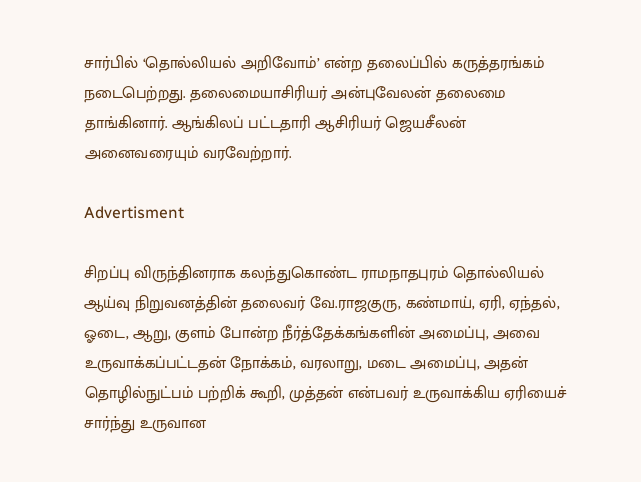சார்பில் ‘தொல்லியல் அறிவோம்’ என்ற தலைப்பில் கருத்தரங்கம் நடைபெற்றது. தலைமையாசிரியர் அன்புவேலன் தலைமை தாங்கினார். ஆங்கிலப் பட்டதாரி ஆசிரியர் ஜெயசீலன் அனைவரையும் வரவேற்றார்.

Advertisment

சிறப்பு விருந்தினராக கலந்துகொண்ட ராமநாதபுரம் தொல்லியல் ஆய்வு நிறுவனத்தின் தலைவர் வே.ராஜகுரு, கண்மாய், ஏரி, ஏந்தல், ஓடை, ஆறு, குளம் போன்ற நீர்த்தேக்கங்களின் அமைப்பு, அவை உருவாக்கப்பட்டதன் நோக்கம், வரலாறு, மடை அமைப்பு, அதன் தொழில்நுட்பம் பற்றிக் கூறி, முத்தன் என்பவர் உருவாக்கிய ஏரியைச் சார்ந்து உருவான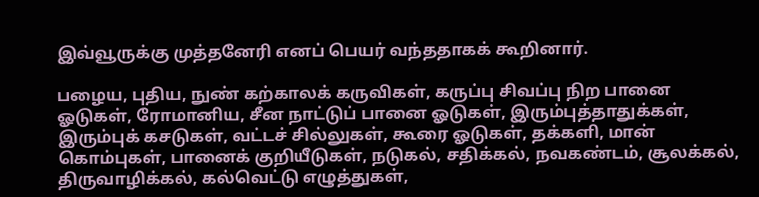இவ்வூருக்கு முத்தனேரி எனப் பெயர் வந்ததாகக் கூறினார்.

பழைய, புதிய, நுண் கற்காலக் கருவிகள், கருப்பு சிவப்பு நிற பானை ஓடுகள், ரோமானிய, சீன நாட்டுப் பானை ஓடுகள், இரும்புத்தாதுக்கள், இரும்புக் கசடுகள், வட்டச் சில்லுகள், கூரை ஓடுகள், தக்களி, மான் கொம்புகள், பானைக் குறியீடுகள், நடுகல், சதிக்கல், நவகண்டம், சூலக்கல், திருவாழிக்கல், கல்வெட்டு எழுத்துகள்,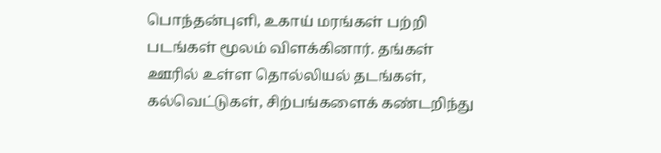பொந்தன்புளி, உகாய் மரங்கள் பற்றி படங்கள் மூலம் விளக்கினார். தங்கள் ஊரில் உள்ள தொல்லியல் தடங்கள், கல்வெட்டுகள், சிற்பங்களைக் கண்டறிந்து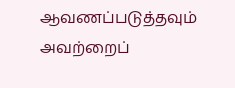ஆவணப்படுத்தவும் அவற்றைப்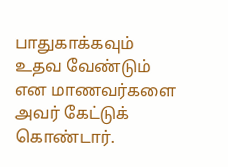பாதுகாக்கவும் உதவ வேண்டும் என மாணவர்களை அவர் கேட்டுக் கொண்டார்.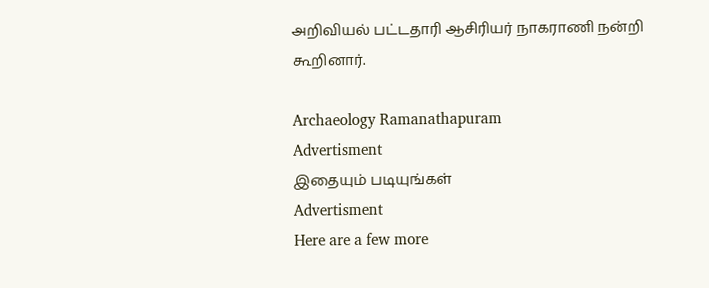அறிவியல் பட்டதாரி ஆசிரியர் நாகராணி நன்றி கூறினார்.

Archaeology Ramanathapuram
Advertisment
இதையும் படியுங்கள்
Advertisment
Here are a few more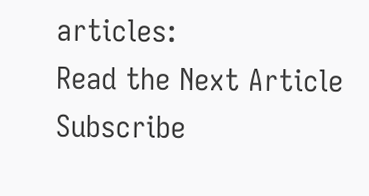articles:
Read the Next Article
Subscribe